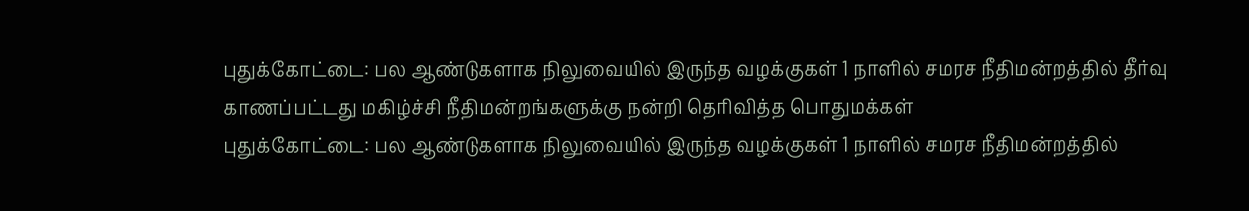புதுக்கோட்டை: பல ஆண்டுகளாக நிலுவையில் இருந்த வழக்குகள் 1 நாளில் சமரச நீதிமன்றத்தில் தீர்வு காணப்பட்டது மகிழ்ச்சி நீதிமன்றங்களுக்கு நன்றி தெரிவித்த பொதுமக்கள்
புதுக்கோட்டை: பல ஆண்டுகளாக நிலுவையில் இருந்த வழக்குகள் 1 நாளில் சமரச நீதிமன்றத்தில்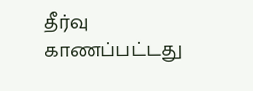தீர்வு காணப்பட்டது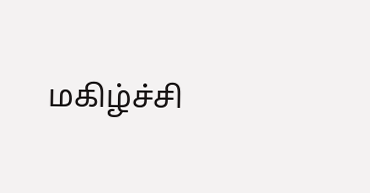மகிழ்ச்சி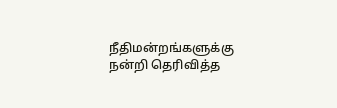நீதிமன்றங்களுக்கு நன்றி தெரிவித்த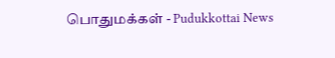பொதுமக்கள் - Pudukkottai News